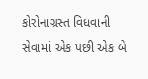કોરોનાગ્રસ્ત વિધવાની સેવામાં એક પછી એક બે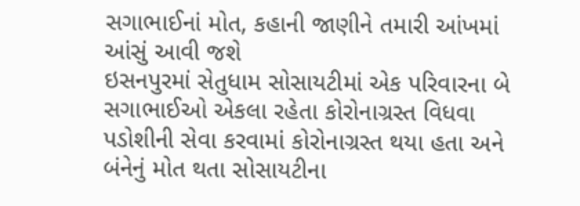સગાભાઈનાં મોત, કહાની જાણીને તમારી આંખમાં આંસું આવી જશે
ઇસનપુરમાં સેતુધામ સોસાયટીમાં એક પરિવારના બે સગાભાઈઓ એકલા રહેતા કોરોનાગ્રસ્ત વિધવા પડોશીની સેવા કરવામાં કોરોનાગ્રસ્ત થયા હતા અને બંનેનું મોત થતા સોસાયટીના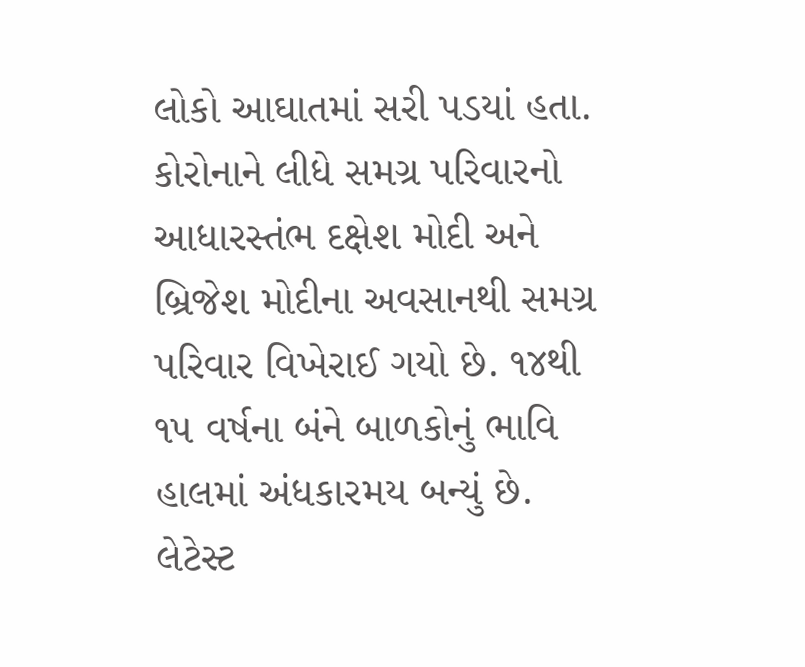લોકો આઘાતમાં સરી પડયાં હતા. કોરોનાને લીધે સમગ્ર પરિવારનો આધારસ્તંભ દક્ષેશ મોદી અને બ્રિજેશ મોદીના અવસાનથી સમગ્ર પરિવાર વિખેરાઈ ગયો છે. ૧૪થી ૧૫ વર્ષના બંને બાળકોનું ભાવિ હાલમાં અંધકારમય બન્યું છે. લેટેસ્ટ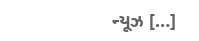ન્યૂઝ […]